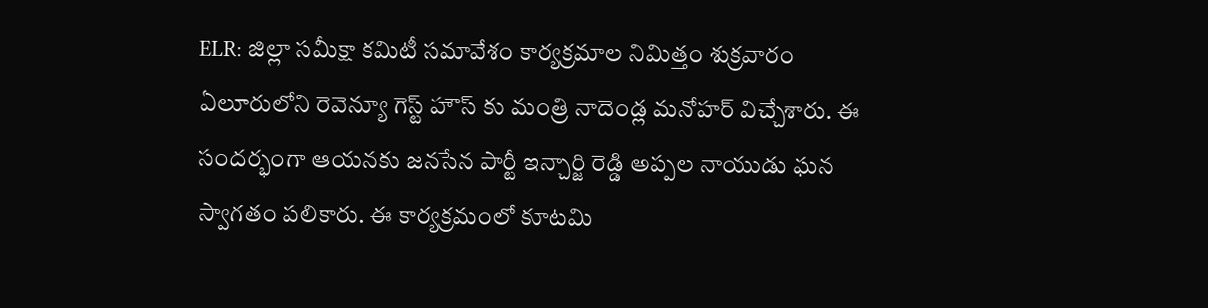ELR: జిల్లా సమీక్షా కమిటీ సమావేశం కార్యక్రమాల నిమిత్తం శుక్రవారం ఏలూరులోని రెవెన్యూ గెస్ట్ హౌస్ కు మంత్రి నాదెండ్ల మనోహర్ విచ్చేశారు. ఈ సందర్భంగా ఆయనకు జనసేన పార్టీ ఇన్చార్జి రెడ్డి అప్పల నాయుడు ఘన స్వాగతం పలికారు. ఈ కార్యక్రమంలో కూటమి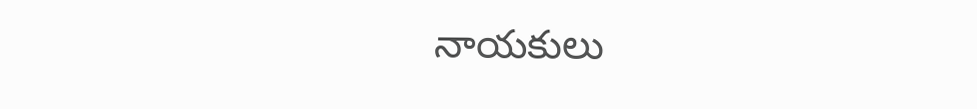నాయకులు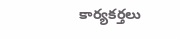కార్యకర్తలు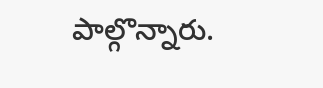పాల్గొన్నారు.